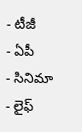- టీజీ
- ఏపీ
- సినిమా
- లైఫ్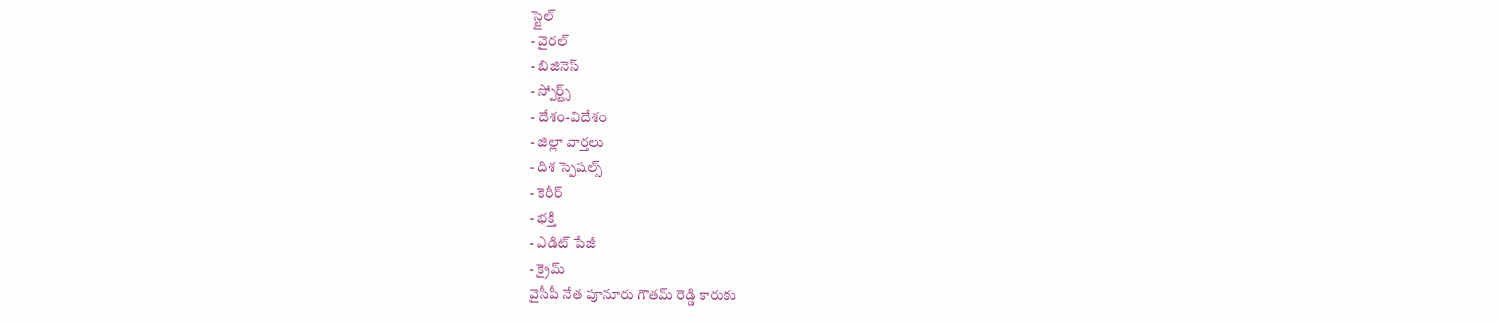స్టైల్
- వైరల్
- బిజినెస్
- స్పోర్ట్స్
- దేశం-విదేశం
- జిల్లా వార్తలు
- దిశ స్పెషల్స్
- కెరీర్
- భక్తి
- ఎడిట్ పేజీ
- క్రైమ్
వైసీపీ నేత పూనూరు గౌతమ్ రెడ్డి కారుకు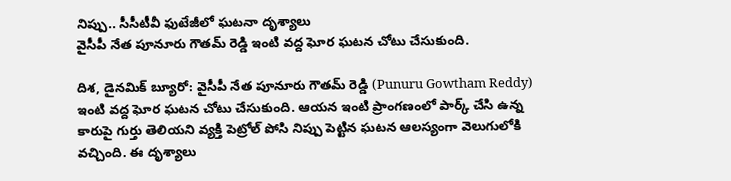నిప్పు.. సీసీటీవీ ఫుటేజీలో ఘటనా దృశ్యాలు
వైసీపీ నేత పూనూరు గౌతమ్ రెడ్డి ఇంటి వద్ద ఘోర ఘటన చోటు చేసుకుంది.

దిశ, డైనమిక్ బ్యూరో: వైసీపీ నేత పూనూరు గౌతమ్ రెడ్డి (Punuru Gowtham Reddy) ఇంటి వద్ద ఘోర ఘటన చోటు చేసుకుంది. ఆయన ఇంటి ప్రాంగణంలో పార్క్ చేసి ఉన్న కారుపై గుర్తు తెలియని వ్యక్తి పెట్రోల్ పోసి నిప్పు పెట్టిన ఘటన ఆలస్యంగా వెలుగులోకి వచ్చింది. ఈ దృశ్యాలు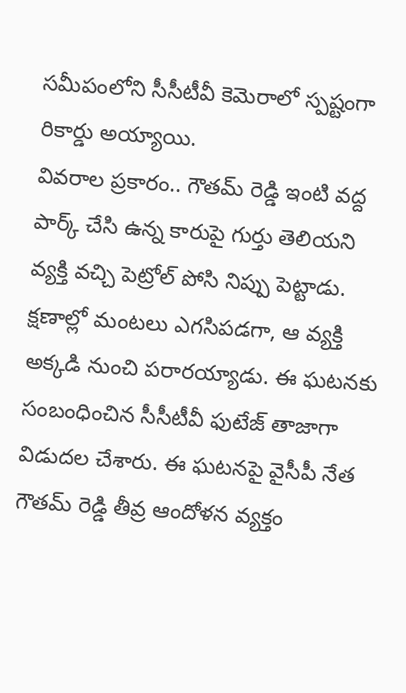సమీపంలోని సీసీటీవీ కెమెరాలో స్పష్టంగా రికార్డు అయ్యాయి.
వివరాల ప్రకారం.. గౌతమ్ రెడ్డి ఇంటి వద్ద పార్క్ చేసి ఉన్న కారుపై గుర్తు తెలియని వ్యక్తి వచ్చి పెట్రోల్ పోసి నిప్పు పెట్టాడు. క్షణాల్లో మంటలు ఎగసిపడగా, ఆ వ్యక్తి అక్కడి నుంచి పరారయ్యాడు. ఈ ఘటనకు సంబంధించిన సీసీటీవీ ఫుటేజ్ తాజాగా విడుదల చేశారు. ఈ ఘటనపై వైసీపీ నేత గౌతమ్ రెడ్డి తీవ్ర ఆందోళన వ్యక్తం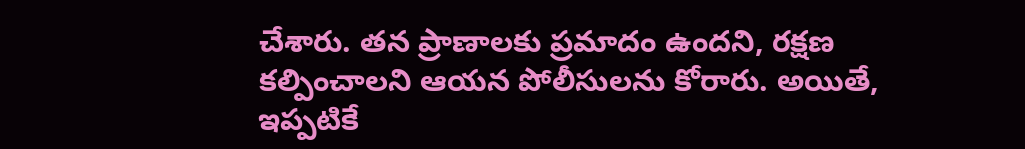చేశారు. తన ప్రాణాలకు ప్రమాదం ఉందని, రక్షణ కల్పించాలని ఆయన పోలీసులను కోరారు. అయితే, ఇప్పటికే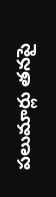పలుమార్లు తనపై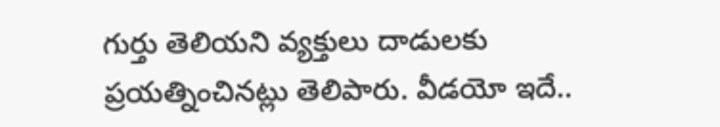గుర్తు తెలియని వ్యక్తులు దాడులకు ప్రయత్నించినట్లు తెలిపారు. వీడయో ఇదే..